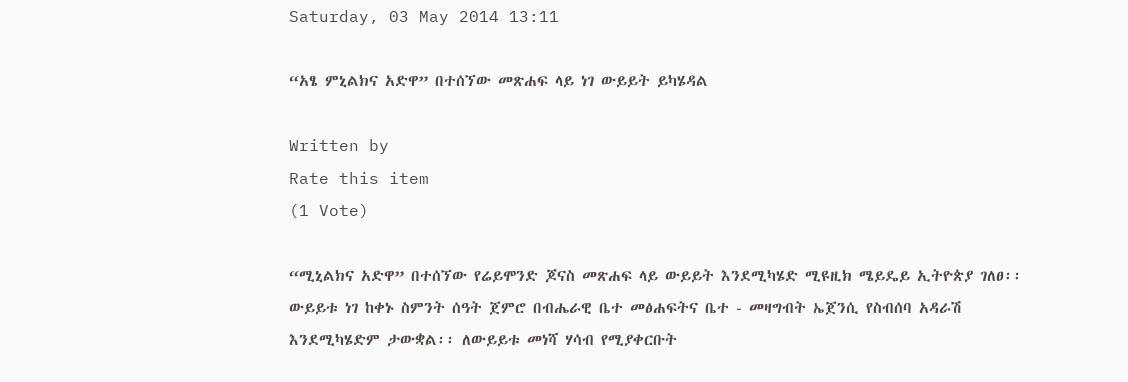Saturday, 03 May 2014 13:11

“አፄ ምኒልክና አድዋ” በተሰኘው መጽሐፍ ላይ ነገ ውይይት ይካሄዳል

Written by
Rate this item
(1 Vote)

“ሚኒልክና አድዋ” በተሰኘው የሬይሞንድ ጆናስ መጽሐፍ ላይ ውይይት እንደሚካሄድ ሚዩዚክ ሜይዴይ ኢትዮጵያ ገለፀ፡፡
ውይይቱ ነገ ከቀኑ ስምንት ሰዓት ጀምሮ በብሔራዊ ቤተ መፅሐፍትና ቤተ - መዛግብት ኤጀንሲ የስብሰባ አዳራሽ እንደሚካሄድም ታውቋል፡፡ ለውይይቱ መነሻ ሃሳብ የሚያቀርቡት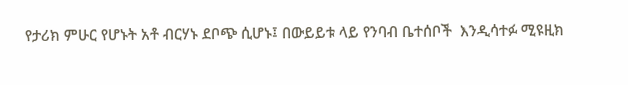የታሪክ ምሁር የሆኑት አቶ ብርሃኑ ደቦጭ ሲሆኑ፤ በውይይቱ ላይ የንባብ ቤተሰቦች  እንዲሳተፉ ሚዩዚክ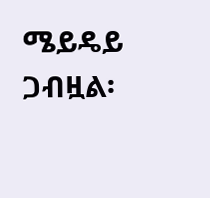ሜይዴይ ጋብዟል፡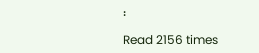፡

Read 2156 times